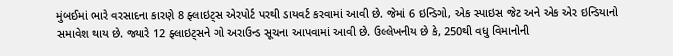મુંબઈમાં ભારે વરસાદના કારણે 8 ફ્લાઇટ્સ એરપોર્ટ પરથી ડાયવર્ટ કરવામાં આવી છે. જેમાં 6 ઇન્ડિગો, એક સ્પાઇસ જેટ અને એક એર ઇન્ડિયાનો સમાવેશ થાય છે. જ્યારે 12 ફ્લાઇટ્સને ગો અરાઉન્ડ સૂચના આપવામાં આવી છે. ઉલ્લેખનીય છે કે, 250થી વધુ વિમાનોની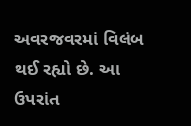અવરજવરમાં વિલંબ થઈ રહ્યો છે. આ ઉપરાંત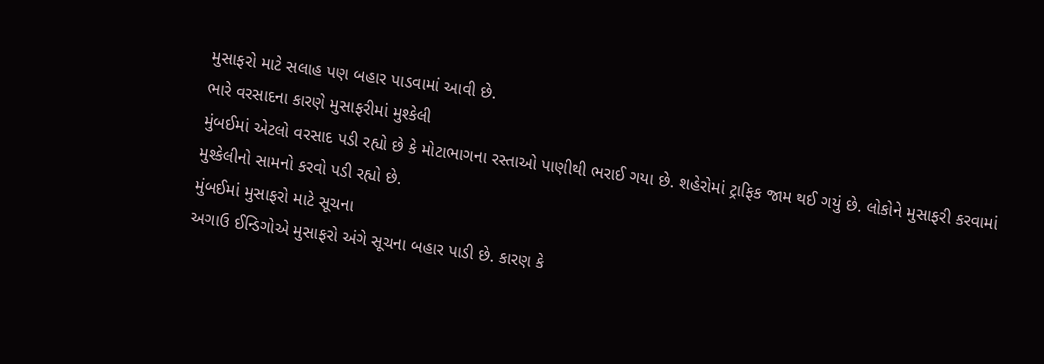મુસાફરો માટે સલાહ પણ બહાર પાડવામાં આવી છે.
ભારે વરસાદના કારણે મુસાફરીમાં મુશ્કેલી
મુંબઈમાં એટલો વરસાદ પડી રહ્યો છે કે મોટાભાગના રસ્તાઓ પાણીથી ભરાઈ ગયા છે. શહેરોમાં ટ્રાફિક જામ થઈ ગયું છે. લોકોને મુસાફરી કરવામાં મુશ્કેલીનો સામનો કરવો પડી રહ્યો છે.
મુંબઈમાં મુસાફરો માટે સૂચના
અગાઉ ઈન્ડિગોએ મુસાફરો અંગે સૂચના બહાર પાડી છે. કારણ કે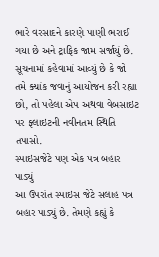ભારે વરસાદને કારણે પાણી ભરાઈ ગયા છે અને ટ્રાફિક જામ સર્જાયું છે. સૂચનામાં કહેવામાં આવ્યું છે કે જો તમે ક્યાંક જવાનું આયોજન કરી રહ્યા છો, તો પહેલા એપ અથવા વેબસાઇટ પર ફ્લાઇટની નવીનતમ સ્થિતિ તપાસો.
સ્પાઇસજેટે પણ એક પત્ર બહાર પાડ્યું
આ ઉપરાંત સ્પાઇસ જેટે સલાહ પત્ર બહાર પાડ્યું છે. તેમણે કહ્યું કે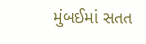મુંબઈમાં સતત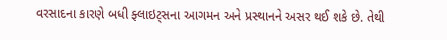વરસાદના કારણે બધી ફ્લાઇટ્સના આગમન અને પ્રસ્થાનને અસર થઈ શકે છે. તેથી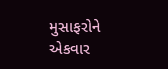મુસાફરોને એકવાર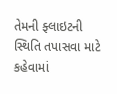તેમની ફ્લાઇટની સ્થિતિ તપાસવા માટે કહેવામાં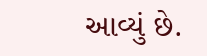આવ્યું છે.